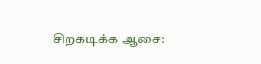சிறகடிக்க ஆசை: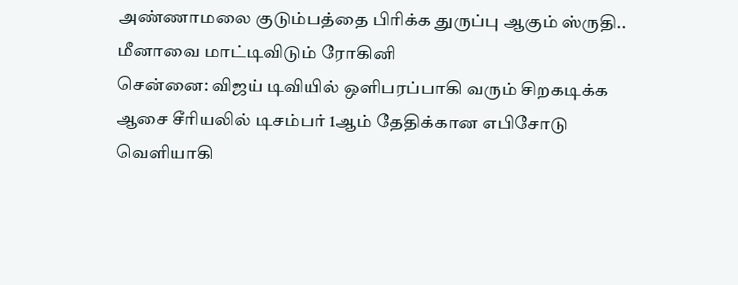அண்ணாமலை குடும்பத்தை பிரிக்க துருப்பு ஆகும் ஸ்ருதி.. மீனாவை மாட்டிவிடும் ரோகினி
சென்னை: விஜய் டிவியில் ஒளிபரப்பாகி வரும் சிறகடிக்க ஆசை சீரியலில் டிசம்பர் 1ஆம் தேதிக்கான எபிசோடு வெளியாகி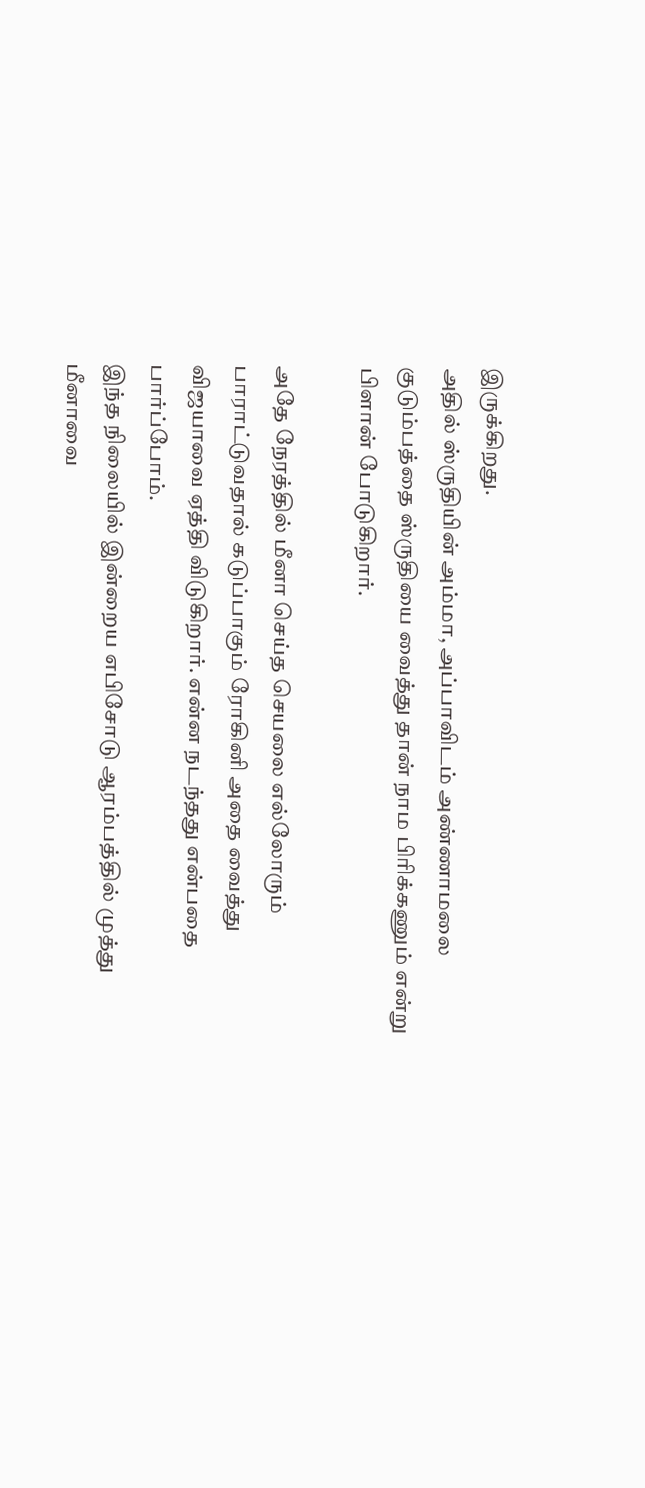இருக்கிறது.
அதில் ஸ்ருதியின் அம்மா, அப்பாவிடம் அண்ணாமலை குடும்பத்தை ஸ்ருதியை வைத்து தான் நாம பிரிக்கணும் என்று பிளான் போடுகிறார்.

அதே நேரத்தில் மீனா செய்த செயலை எல்லோரும் பாராட்டுவதால் கடுப்பாகும் ரோகினி அதை வைத்து விஜயாவை ஏத்தி விடுகிறார். என்ன நடந்தது என்பதை பார்ப்போம்.
இந்த நிலையில் இன்றைய எபிசோடு ஆரம்பத்தில் முத்து மீனாவை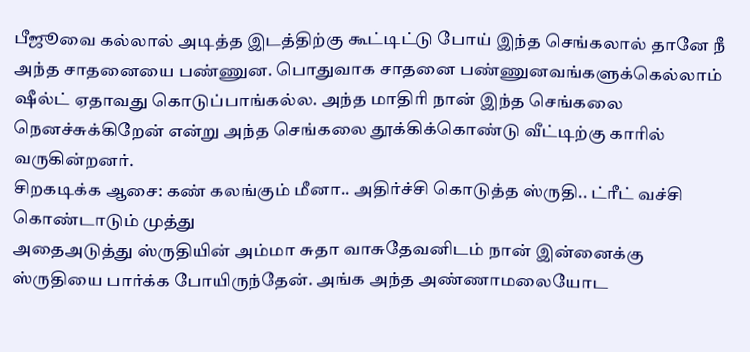பீஜூவை கல்லால் அடித்த இடத்திற்கு கூட்டிட்டு போய் இந்த செங்கலால் தானே நீ அந்த சாதனையை பண்ணுன. பொதுவாக சாதனை பண்ணுனவங்களுக்கெல்லாம் ஷீல்ட் ஏதாவது கொடுப்பாங்கல்ல. அந்த மாதிரி நான் இந்த செங்கலை நெனச்சுக்கிறேன் என்று அந்த செங்கலை தூக்கிக்கொண்டு வீட்டிற்கு காரில் வருகின்றனர்.
சிறகடிக்க ஆசை: கண் கலங்கும் மீனா.. அதிர்ச்சி கொடுத்த ஸ்ருதி.. ட்ரீட் வச்சி கொண்டாடும் முத்து
அதைஅடுத்து ஸ்ருதியின் அம்மா சுதா வாசுதேவனிடம் நான் இன்னைக்கு ஸ்ருதியை பார்க்க போயிருந்தேன். அங்க அந்த அண்ணாமலையோட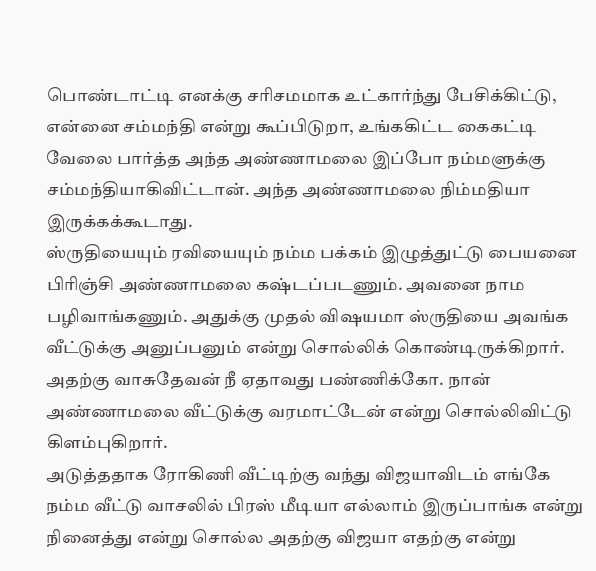பொண்டாட்டி எனக்கு சரிசமமாக உட்கார்ந்து பேசிக்கிட்டு, என்னை சம்மந்தி என்று கூப்பிடுறா, உங்ககிட்ட கைகட்டி வேலை பார்த்த அந்த அண்ணாமலை இப்போ நம்மளுக்கு சம்மந்தியாகிவிட்டான். அந்த அண்ணாமலை நிம்மதியா இருக்கக்கூடாது.
ஸ்ருதியையும் ரவியையும் நம்ம பக்கம் இழுத்துட்டு பையனை பிரிஞ்சி அண்ணாமலை கஷ்டப்படணும். அவனை நாம பழிவாங்கணும். அதுக்கு முதல் விஷயமா ஸ்ருதியை அவங்க வீட்டுக்கு அனுப்பனும் என்று சொல்லிக் கொண்டிருக்கிறார். அதற்கு வாசுதேவன் நீ ஏதாவது பண்ணிக்கோ. நான் அண்ணாமலை வீட்டுக்கு வரமாட்டேன் என்று சொல்லிவிட்டு கிளம்புகிறார்.
அடுத்ததாக ரோகிணி வீட்டிற்கு வந்து விஜயாவிடம் எங்கே நம்ம வீட்டு வாசலில் பிரஸ் மீடியா எல்லாம் இருப்பாங்க என்று நினைத்து என்று சொல்ல அதற்கு விஜயா எதற்கு என்று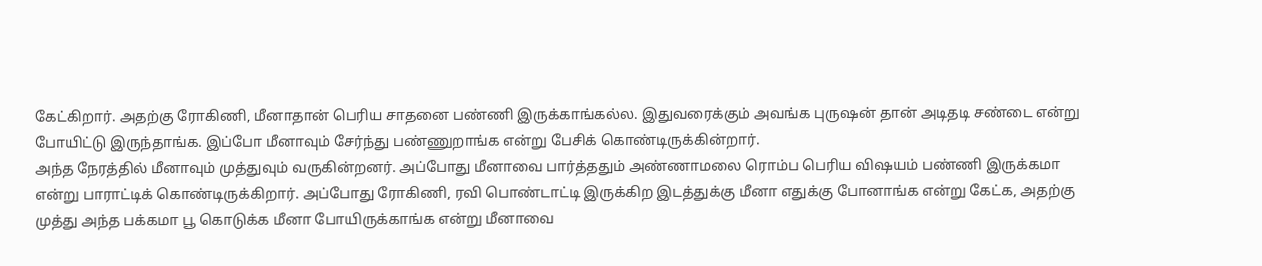கேட்கிறார். அதற்கு ரோகிணி, மீனாதான் பெரிய சாதனை பண்ணி இருக்காங்கல்ல. இதுவரைக்கும் அவங்க புருஷன் தான் அடிதடி சண்டை என்று போயிட்டு இருந்தாங்க. இப்போ மீனாவும் சேர்ந்து பண்ணுறாங்க என்று பேசிக் கொண்டிருக்கின்றார்.
அந்த நேரத்தில் மீனாவும் முத்துவும் வருகின்றனர். அப்போது மீனாவை பார்த்ததும் அண்ணாமலை ரொம்ப பெரிய விஷயம் பண்ணி இருக்கமா என்று பாராட்டிக் கொண்டிருக்கிறார். அப்போது ரோகிணி, ரவி பொண்டாட்டி இருக்கிற இடத்துக்கு மீனா எதுக்கு போனாங்க என்று கேட்க, அதற்கு முத்து அந்த பக்கமா பூ கொடுக்க மீனா போயிருக்காங்க என்று மீனாவை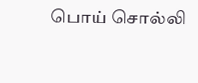பொய் சொல்லி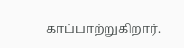காப்பாற்றுகிறார்.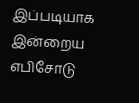இப்படியாக இன்றைய எபிசோடு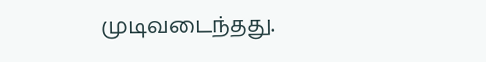முடிவடைந்தது.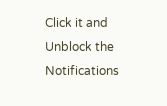Click it and Unblock the Notifications